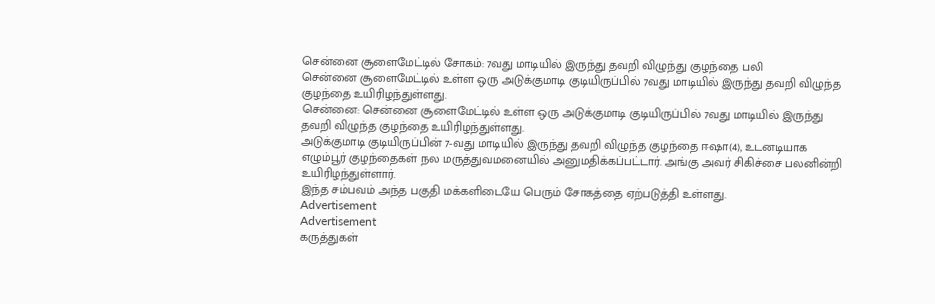சென்னை சூளைமேட்டில் சோகம்: 7வது மாடியில் இருந்து தவறி விழுந்து குழந்தை பலி
சென்னை சூளைமேட்டில் உள்ள ஒரு அடுக்குமாடி குடியிருப்பில் 7வது மாடியில் இருந்து தவறி விழுந்த குழந்தை உயிரிழந்துள்ளது.
சென்னை: சென்னை சூளைமேட்டில் உள்ள ஒரு அடுக்குமாடி குடியிருப்பில் 7வது மாடியில் இருந்து தவறி விழுந்த குழந்தை உயிரிழந்துள்ளது.
அடுக்குமாடி குடியிருப்பின் 7-வது மாடியில் இருந்து தவறி விழுந்த குழந்தை ஈஷா(4), உடனடியாக எழும்பூர் குழந்தைகள் நல மருத்துவமனையில் அனுமதிக்கப்பட்டார். அங்கு அவர் சிகிச்சை பலனின்றி உயிரிழந்துள்ளார்.
இந்த சம்பவம் அந்த பகுதி மக்களிடையே பெரும் சோகத்தை ஏற்படுத்தி உள்ளது.
Advertisement
Advertisement
கருத்துகள்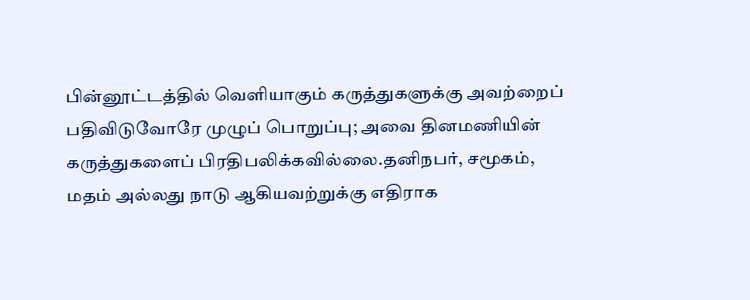பின்னூட்டத்தில் வெளியாகும் கருத்துகளுக்கு அவற்றைப் பதிவிடுவோரே முழுப் பொறுப்பு; அவை தினமணியின் கருத்துகளைப் பிரதிபலிக்கவில்லை.தனிநபர், சமூகம், மதம் அல்லது நாடு ஆகியவற்றுக்கு எதிராக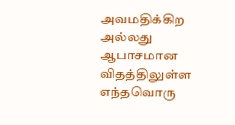அவமதிக்கிற அல்லது ஆபாசமான விதத்திலுள்ள எந்தவொரு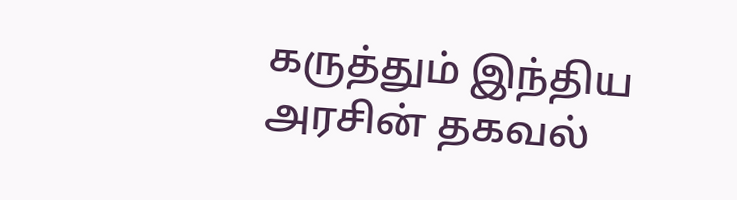கருத்தும் இந்திய அரசின் தகவல்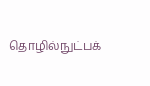தொழில்நுட்பக்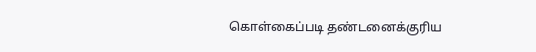கொள்கைப்படி தண்டனைக்குரிய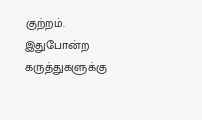குற்றம். இதுபோன்ற கருத்துகளுக்கு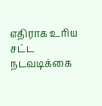எதிராக உரிய சட்ட நடவடிக்கை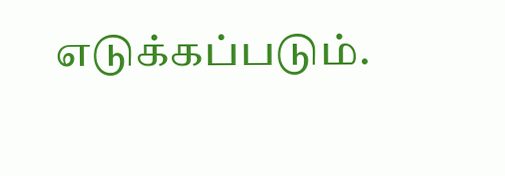எடுக்கப்படும்.